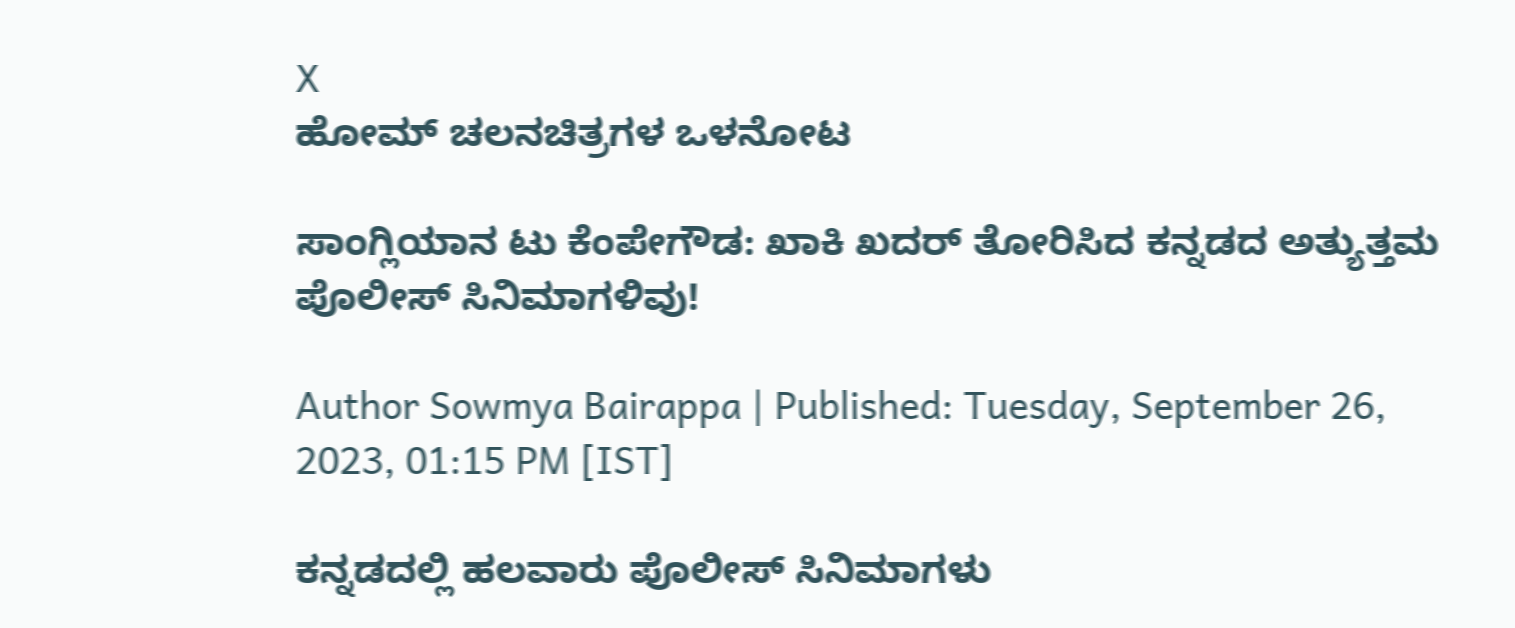X
ಹೋಮ್ ಚಲನಚಿತ್ರಗಳ ಒಳನೋಟ

ಸಾಂಗ್ಲಿಯಾನ ಟು ಕೆಂಪೇಗೌಡ: ಖಾಕಿ ಖದರ್ ತೋರಿಸಿದ ಕನ್ನಡದ ಅತ್ಯುತ್ತಮ ಪೊಲೀಸ್ ಸಿನಿಮಾಗಳಿವು!

Author Sowmya Bairappa | Published: Tuesday, September 26, 2023, 01:15 PM [IST]

ಕನ್ನಡದಲ್ಲಿ ಹಲವಾರು ಪೊಲೀಸ್ ಸಿನಿಮಾಗಳು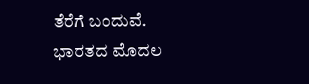ತೆರೆಗೆ ಬಂದುವೆ. ಭಾರತದ ಮೊದಲ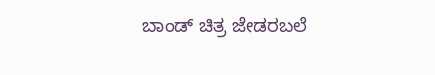ಬಾಂಡ್ ಚಿತ್ರ ಜೇಡರಬಲೆ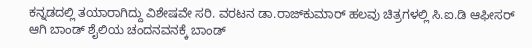ಕನ್ನಡದಲ್ಲಿ ತಯಾರಾಗಿದ್ದು ವಿಶೇಷವೇ ಸರಿ. ವರಟನ ಡಾ.ರಾಜ್‌ಕುಮಾರ್ ಹಲವು ಚಿತ್ರಗಳಲ್ಲಿ ಸಿ.ಐ.ಡಿ ಆಫೀಸರ್ ಆಗಿ ಬಾಂಡ್ ಶೈಲಿಯ ಚಂದನವನಕ್ಕೆ ಬಾಂಡ್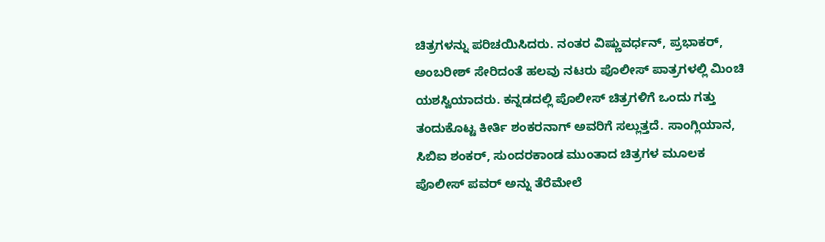ಚಿತ್ರಗಳನ್ನು ಪರಿಚಯಿಸಿದರು. ನಂತರ ವಿಷ್ಣುವರ್ಧನ್, ಪ್ರಭಾಕರ್, ಅಂಬರೀಶ್ ಸೇರಿದಂತೆ ಹಲವು ನಟರು ಪೊಲೀಸ್ ಪಾತ್ರಗಳಲ್ಲಿ ಮಿಂಚಿ ಯಶಸ್ವಿಯಾದರು. ಕನ್ನಡದಲ್ಲಿ ಪೊಲೀಸ್ ಚಿತ್ರಗಳಿಗೆ ಒಂದು ಗತ್ತು ತಂದುಕೊಟ್ಟ ಕೀರ್ತಿ ಶಂಕರನಾಗ್ ಅವರಿಗೆ ಸಲ್ಲುತ್ತದೆ. ಸಾಂಗ್ಲಿಯಾನ, ಸಿಬಿಐ ಶಂಕರ್, ಸುಂದರಕಾಂಡ ಮುಂತಾದ ಚಿತ್ರಗಳ ಮೂಲಕ ಪೊಲೀಸ್ ಪವರ್‌ ಅನ್ನು ತೆರೆಮೇಲೆ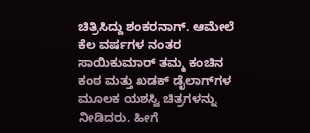ಚಿತ್ರಿಸಿದ್ದು ಶಂಕರನಾಗ್. ಆಮೇಲೆ ಕೆಲ ವರ್ಷಗಳ ನಂತರ ಸಾಯಿಕುಮಾರ್ ತಮ್ಮ ಕಂಚಿನ ಕಂಠ ಮತ್ತು ಖಡಕ್ ಡೈಲಾಗ್‌ಗಳ ಮೂಲಕ ಯಶಸ್ವಿ ಚಿತ್ರಗಳನ್ನು ನೀಡಿದರು. ಹೀಗೆ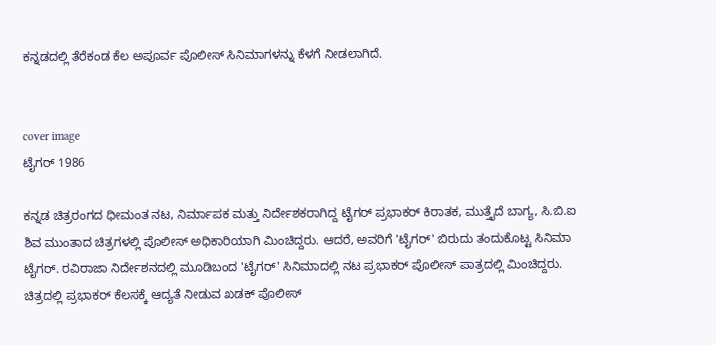ಕನ್ನಡದಲ್ಲಿ ತೆರೆಕಂಡ ಕೆಲ ಅಪೂರ್ವ ಪೊಲೀಸ್ ಸಿನಿಮಾಗಳನ್ನು ಕೆಳಗೆ ನೀಡಲಾಗಿದೆ.


cover image
ಟೈಗರ್ 1986

ಕನ್ನಡ ಚಿತ್ರರಂಗದ ಧೀಮಂತ ನಟ, ನಿರ್ಮಾಪಕ ಮತ್ತು ನಿರ್ದೇಶಕರಾಗಿದ್ದ ಟೈಗರ್ ಪ್ರಭಾಕರ್ ಕಿರಾತಕ, ಮುತ್ತೈದೆ ಬಾಗ್ಯ, ಸಿ.ಬಿ.ಐ ಶಿವ ಮುಂತಾದ ಚಿತ್ರಗಳಲ್ಲಿ ಪೊಲೀಸ್ ಅಧಿಕಾರಿಯಾಗಿ ಮಿಂಚಿದ್ದರು. ಆದರೆ, ಅವರಿಗೆ 'ಟೈಗರ್' ಬಿರುದು ತಂದುಕೊಟ್ಟ ಸಿನಿಮಾ ಟೈಗರ್. ರವಿರಾಜಾ ನಿರ್ದೇಶನದಲ್ಲಿ ಮೂಡಿಬಂದ 'ಟೈಗರ್' ಸಿನಿಮಾದಲ್ಲಿ ನಟ ಪ್ರಭಾಕರ್ ಪೊಲೀಸ್ ಪಾತ್ರದಲ್ಲಿ ಮಿಂಚಿದ್ದರು. ಚಿತ್ರದಲ್ಲಿ ಪ್ರಭಾಕರ್ ಕೆಲಸಕ್ಕೆ ಆದ್ಯತೆ ನೀಡುವ ಖಡಕ್ ಪೊಲೀಸ್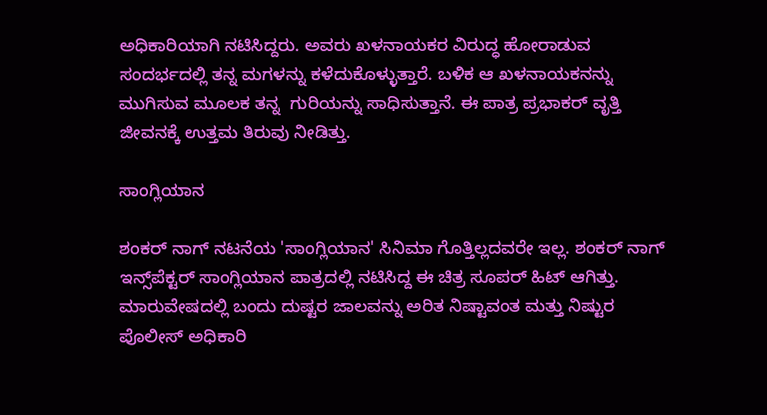ಅಧಿಕಾರಿಯಾಗಿ ನಟಿಸಿದ್ದರು. ಅವರು ಖಳನಾಯಕರ ವಿರುದ್ಧ ಹೋರಾಡುವ ಸಂದರ್ಭದಲ್ಲಿ ತನ್ನ ಮಗಳನ್ನು ಕಳೆದುಕೊಳ್ಳುತ್ತಾರೆ. ಬಳಿಕ ಆ ಖಳನಾಯಕನನ್ನು ಮುಗಿಸುವ ಮೂಲಕ ತನ್ನ  ಗುರಿಯನ್ನು ಸಾಧಿಸುತ್ತಾನೆ. ಈ ಪಾತ್ರ ಪ್ರಭಾಕರ್ ವೃತ್ತಿ ಜೀವನಕ್ಕೆ ಉತ್ತಮ ತಿರುವು ನೀಡಿತ್ತು.

ಸಾಂಗ್ಲಿಯಾನ

ಶಂಕರ್ ನಾಗ್ ನಟನೆಯ 'ಸಾಂಗ್ಲಿಯಾನ' ಸಿನಿಮಾ ಗೊತ್ತಿಲ್ಲದವರೇ ಇಲ್ಲ. ಶಂಕರ್ ನಾಗ್ ಇನ್ಸ್‌ಪೆಕ್ಟರ್ ಸಾಂಗ್ಲಿಯಾನ ಪಾತ್ರದಲ್ಲಿ ನಟಿಸಿದ್ದ ಈ ಚಿತ್ರ ಸೂಪರ್ ಹಿಟ್ ಆಗಿತ್ತು.  ಮಾರುವೇಷದಲ್ಲಿ ಬಂದು ದುಷ್ಟರ ಜಾಲವನ್ನು ಅರಿತ ನಿಷ್ಟಾವಂತ ಮತ್ತು ನಿಷ್ಟುರ ಪೊಲೀಸ್ ಅಧಿಕಾರಿ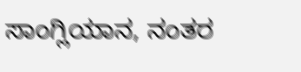ಸಾಂಗ್ಲಿಯಾನ, ನಂತರ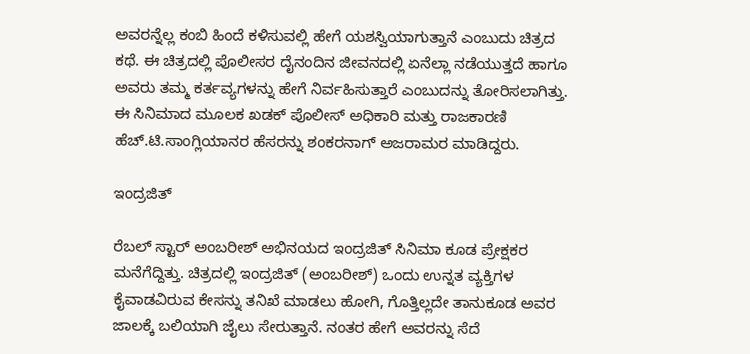ಅವರನ್ನೆಲ್ಲ ಕಂಬಿ ಹಿಂದೆ ಕಳಿಸುವಲ್ಲಿ ಹೇಗೆ ಯಶಸ್ವಿಯಾಗುತ್ತಾನೆ ಎಂಬುದು ಚಿತ್ರದ ಕಥೆ. ಈ ಚಿತ್ರದಲ್ಲಿ ಪೊಲೀಸರ ದೈನಂದಿನ ಜೀವನದಲ್ಲಿ ಏನೆಲ್ಲಾ ನಡೆಯುತ್ತದೆ ಹಾಗೂ ಅವರು ತಮ್ಮ ಕರ್ತವ್ಯಗಳನ್ನು ಹೇಗೆ ನಿರ್ವಹಿಸುತ್ತಾರೆ ಎಂಬುದನ್ನು ತೋರಿಸಲಾಗಿತ್ತು. ಈ ಸಿನಿಮಾದ ಮೂಲಕ ಖಡಕ್ ಪೊಲೀಸ್ ಅಧಿಕಾರಿ ಮತ್ತು ರಾಜಕಾರಣಿ ಹೆಚ್.ಟಿ.ಸಾಂಗ್ಲಿಯಾನರ ಹೆಸರನ್ನು ಶಂಕರನಾಗ್ ಅಜರಾಮರ ಮಾಡಿದ್ದರು.

ಇಂದ್ರಜಿತ್

ರೆಬಲ್ ಸ್ಟಾರ್ ಅಂಬರೀಶ್ ಅಭಿನಯದ ಇಂದ್ರಜಿತ್ ಸಿನಿಮಾ ಕೂಡ ಪ್ರೇಕ್ಷಕರ ಮನೆಗೆದ್ದಿತ್ತು. ಚಿತ್ರದಲ್ಲಿ ಇಂದ್ರಜಿತ್ (ಅಂಬರೀಶ್) ಒಂದು ಉನ್ನತ ವ್ಯಕ್ತಿಗಳ ಕೈವಾಡವಿರುವ ಕೇಸನ್ನು ತನಿಖೆ ಮಾಡಲು ಹೋಗಿ, ಗೊತ್ತಿಲ್ಲದೇ ತಾನುಕೂಡ ಅವರ ಜಾಲಕ್ಕೆ ಬಲಿಯಾಗಿ ಜೈಲು ಸೇರುತ್ತಾನೆ. ನಂತರ ಹೇಗೆ ಅವರನ್ನು ಸೆದೆ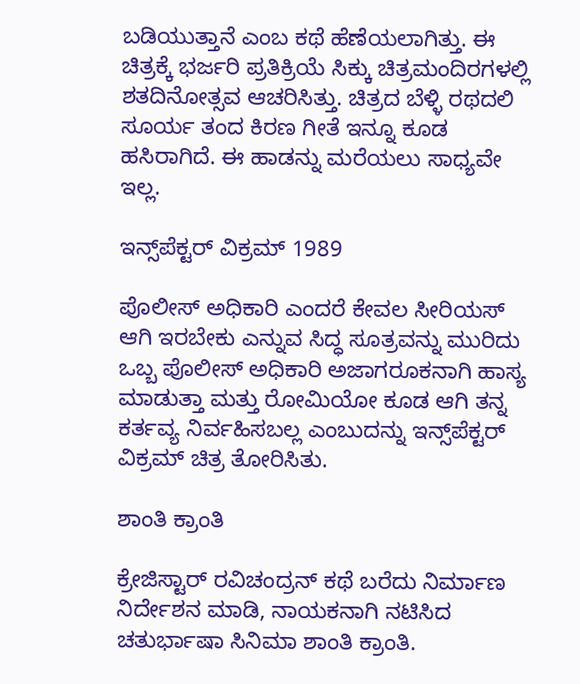ಬಡಿಯುತ್ತಾನೆ ಎಂಬ ಕಥೆ ಹೆಣೆಯಲಾಗಿತ್ತು. ಈ ಚಿತ್ರಕ್ಕೆ ಭರ್ಜರಿ ಪ್ರತಿಕ್ರಿಯೆ ಸಿಕ್ಕು ಚಿತ್ರಮಂದಿರಗಳಲ್ಲಿ ಶತದಿನೋತ್ಸವ ಆಚರಿಸಿತ್ತು. ಚಿತ್ರದ ಬೆಳ್ಳಿ ರಥದಲಿ ಸೂರ್ಯ ತಂದ ಕಿರಣ ಗೀತೆ ಇನ್ನೂ ಕೂಡ ಹಸಿರಾಗಿದೆ. ಈ ಹಾಡನ್ನು ಮರೆಯಲು ಸಾಧ್ಯವೇ ಇಲ್ಲ.

ಇನ್ಸ್‌ಪೆಕ್ಟರ್ ವಿಕ್ರಮ್ 1989

ಪೊಲೀಸ್ ಅಧಿಕಾರಿ ಎಂದರೆ ಕೇವಲ ಸೀರಿಯಸ್ ಆಗಿ ಇರಬೇಕು ಎನ್ನುವ ಸಿದ್ಧ ಸೂತ್ರವನ್ನು ಮುರಿದು ಒಬ್ಬ ಪೊಲೀಸ್ ಅಧಿಕಾರಿ ಅಜಾಗರೂಕನಾಗಿ ಹಾಸ್ಯ ಮಾಡುತ್ತಾ ಮತ್ತು ರೋಮಿಯೋ ಕೂಡ ಆಗಿ ತನ್ನ ಕರ್ತವ್ಯ ನಿರ್ವಹಿಸಬಲ್ಲ ಎಂಬುದನ್ನು ಇನ್ಸ್‌ಪೆಕ್ಟರ್ ವಿಕ್ರಮ್ ಚಿತ್ರ ತೋರಿಸಿತು.

ಶಾಂತಿ ಕ್ರಾಂತಿ

ಕ್ರೇಜಿಸ್ಟಾರ್ ರವಿಚಂದ್ರನ್ ಕಥೆ ಬರೆದು ನಿರ್ಮಾಣ ನಿರ್ದೇಶನ ಮಾಡಿ, ನಾಯಕನಾಗಿ ನಟಿಸಿದ ಚತುರ್ಭಾಷಾ ಸಿನಿಮಾ ಶಾಂತಿ ಕ್ರಾಂತಿ.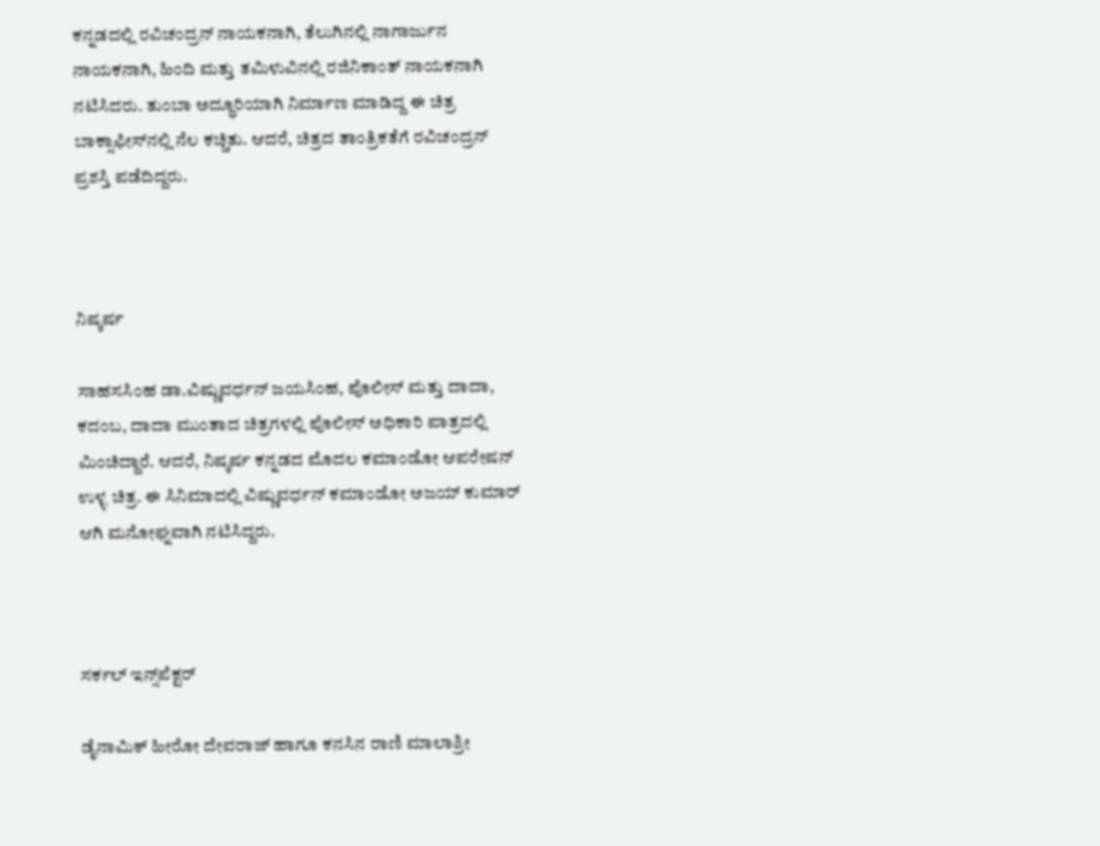ಕನ್ನಡದಲ್ಲಿ ರವಿಚಂದ್ರನ್ ನಾಯಕನಾಗಿ, ತೆಲುಗಿನಲ್ಲಿ ನಾಗಾರ್ಜುನ ನಾಯಕನಾಗಿ, ಹಿಂದಿ ಮತ್ತು ತಮಿಳುವಿನಲ್ಲಿ ರಜಿನಿಕಾಂತ್ ನಾಯಕನಾಗಿ ನಟಿಸಿದರು. ತುಂಬಾ ಅದ್ಧೂರಿಯಾಗಿ ನಿರ್ಮಾಣ ಮಾಡಿದ್ದ ಈ ಚಿತ್ರ ಬಾಕ್ಸಾಫೀಸ್‌ನಲ್ಲಿ ನೆಲ ಕಚ್ಚಿತು. ಆದರೆ, ಚಿತ್ರದ ತಾಂತ್ರಿಕತೆಗೆ ರವಿಚಂದ್ರನ್ ಪ್ರಶಸ್ತಿ ಪಡೆದಿದ್ದರು.



ನಿಷ್ಕರ್ಷ

ಸಾಹಸಸಿಂಹ ಡಾ.ವಿಷ್ಣುವರ್ಧನ್ ಜಯಸಿಂಹ, ಪೊಲೀಸ್ ಮತ್ತು ದಾದಾ, ಕದಂಬ, ದಾದಾ ಮುಂತಾದ ಚಿತ್ರಗಳಲ್ಲಿ ಪೊಲೀಸ್ ಅಧಿಕಾರಿ ಪಾತ್ರದಲ್ಲಿ ಮಿಂಚಿದ್ದಾರೆ. ಆದರೆ, ನಿಷ್ಕರ್ಷ ಕನ್ನಡದ ಮೊದಲ ಕಮಾಂಡೋ ಆಪರೇಷನ್ ಉಳ್ಳ ಚಿತ್ರ. ಈ ಸಿನಿಮಾದಲ್ಲಿ ವಿಷ್ಣುವರ್ಧನ್ ಕಮಾಂಡೋ ಅಜಯ್ ಕುಮಾರ್ ಆಗಿ ಮನೋಘ್ನವಾಗಿ ನಟಿಸಿದ್ದರು.



ಸರ್ಕಲ್ ಇನ್ಸ್‌ಪೆಕ್ಟರ್

ಡೈನಾಮಿಕ್ ಹೀರೋ ದೇವರಾಜ್ ಹಾಗೂ ಕನಸಿನ ರಾಣಿ ಮಾಲಾಶ್ರೀ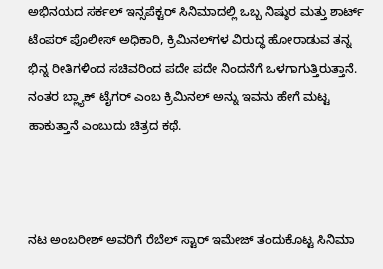ಅಭಿನಯದ ಸರ್ಕಲ್ ಇನ್ಸಪೆಕ್ಟರ್ ಸಿನಿಮಾದಲ್ಲಿ ಒಬ್ಬ ನಿಷ್ಠುರ ಮತ್ತು ಶಾರ್ಟ್ ಟೆಂಪರ್ ಪೊಲೀಸ್ ಅಧಿಕಾರಿ, ಕ್ರಿಮಿನಲ್‌ಗಳ ವಿರುದ್ಧ ಹೋರಾಡುವ ತನ್ನ ಭಿನ್ನ ರೀತಿಗಳಿಂದ ಸಚಿವರಿಂದ ಪದೇ ಪದೇ ನಿಂದನೆಗೆ ಒಳಗಾಗುತ್ತಿರುತ್ತಾನೆ. ನಂತರ ಬ್ಲ್ಯಾಕ್ ಟೈಗರ್ ಎಂಬ ಕ್ರಿಮಿನಲ್ ಅನ್ನು ಇವನು ಹೇಗೆ ಮಟ್ಟ ಹಾಕುತ್ತಾನೆ ಎಂಬುದು ಚಿತ್ರದ ಕಥೆ.



ನಟ ಅಂಬರೀಶ್ ಅವರಿಗೆ ರೆಬೆಲ್ ಸ್ಟಾರ್ ಇಮೇಜ್ ತಂದುಕೊಟ್ಟ ಸಿನಿಮಾ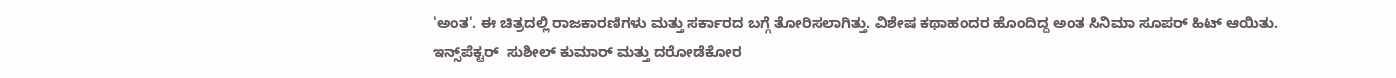'ಅಂತ'. ಈ ಚಿತ್ರದಲ್ಲಿ ರಾಜಕಾರಣಿಗಳು ಮತ್ತು ಸರ್ಕಾರದ ಬಗ್ಗೆ ತೋರಿಸಲಾಗಿತ್ತು. ವಿಶೇಷ ಕಥಾಹಂದರ ಹೊಂದಿದ್ದ ಅಂತ ಸಿನಿಮಾ ಸೂಪರ್ ಹಿಟ್ ಆಯಿತು. ಇನ್ಸ್‌ಪೆಕ್ಟರ್  ಸುಶೀಲ್ ಕುಮಾರ್ ಮತ್ತು ದರೋಡೆಕೋರ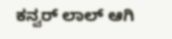ಕನ್ವರ್ ಲಾಲ್ ಆಗಿ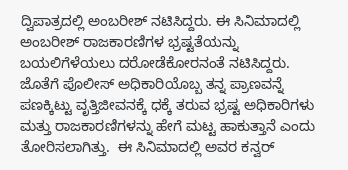ದ್ವಿಪಾತ್ರದಲ್ಲಿ ಅಂಬರೀಶ್ ನಟಿಸಿದ್ದರು. ಈ ಸಿನಿಮಾದಲ್ಲಿ ಅಂಬರೀಶ್ ರಾಜಕಾರಣಿಗಳ ಭ್ರಷ್ಟತೆಯನ್ನು ಬಯಲಿಗೆಳೆಯಲು ದರೋಡೆಕೋರನಂತೆ ನಟಿಸಿದ್ದರು.  ಜೊತೆಗೆ ಪೊಲೀಸ್ ಅಧಿಕಾರಿಯೊಬ್ಬ ತನ್ನ ಪ್ರಾಣವನ್ನೆ ಪಣಕ್ಕಿಟ್ಟು ವೃತ್ತಿಜೀವನಕ್ಕೆ ಧಕ್ಕೆ ತರುವ ಭ್ರಷ್ಟ ಅಧಿಕಾರಿಗಳು ಮತ್ತು ರಾಜಕಾರಣಿಗಳನ್ನು ಹೇಗೆ ಮಟ್ಟ ಹಾಕುತ್ತಾನೆ ಎಂದು ತೋರಿಸಲಾಗಿತ್ತು.  ಈ ಸಿನಿಮಾದಲ್ಲಿ ಅವರ ಕನ್ವರ್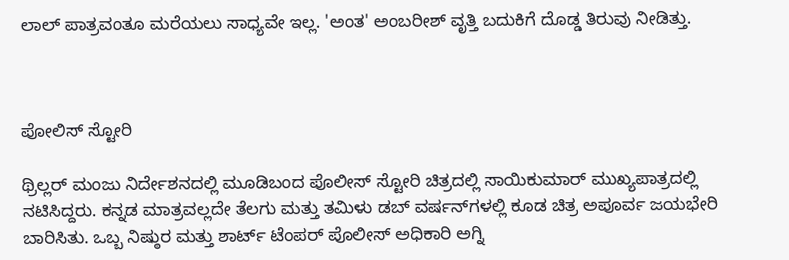ಲಾಲ್ ಪಾತ್ರವಂತೂ ಮರೆಯಲು ಸಾಧ್ಯವೇ ಇಲ್ಲ. 'ಅಂತ' ಅಂಬರೀಶ್ ವೃತ್ತಿ ಬದುಕಿಗೆ ದೊಡ್ಡ ತಿರುವು ನೀಡಿತ್ತು.



ಪೋಲಿಸ್ ಸ್ಟೋರಿ

ಥ್ರಿಲ್ಲರ್ ಮಂಜು ನಿರ್ದೇಶನದಲ್ಲಿ ಮೂಡಿಬಂದ ಪೊಲೀಸ್ ಸ್ಟೋರಿ ಚಿತ್ರದಲ್ಲಿ ಸಾಯಿಕುಮಾರ್ ಮುಖ್ಯಪಾತ್ರದಲ್ಲಿ ನಟಿಸಿದ್ದರು. ಕನ್ನಡ ಮಾತ್ರವಲ್ಲದೇ ತೆಲಗು ಮತ್ತು ತಮಿಳು ಡಬ್ ವರ್ಷನ್‌ಗಳಲ್ಲಿ ಕೂಡ ಚಿತ್ರ ಅಪೂರ್ವ ಜಯಭೇರಿ ಬಾರಿಸಿತು. ಒಬ್ಬ ನಿಷ್ಠುರ ಮತ್ತು ಶಾರ್ಟ್ ಟೆಂಪರ್ ಪೊಲೀಸ್ ಅಧಿಕಾರಿ ಅಗ್ನಿ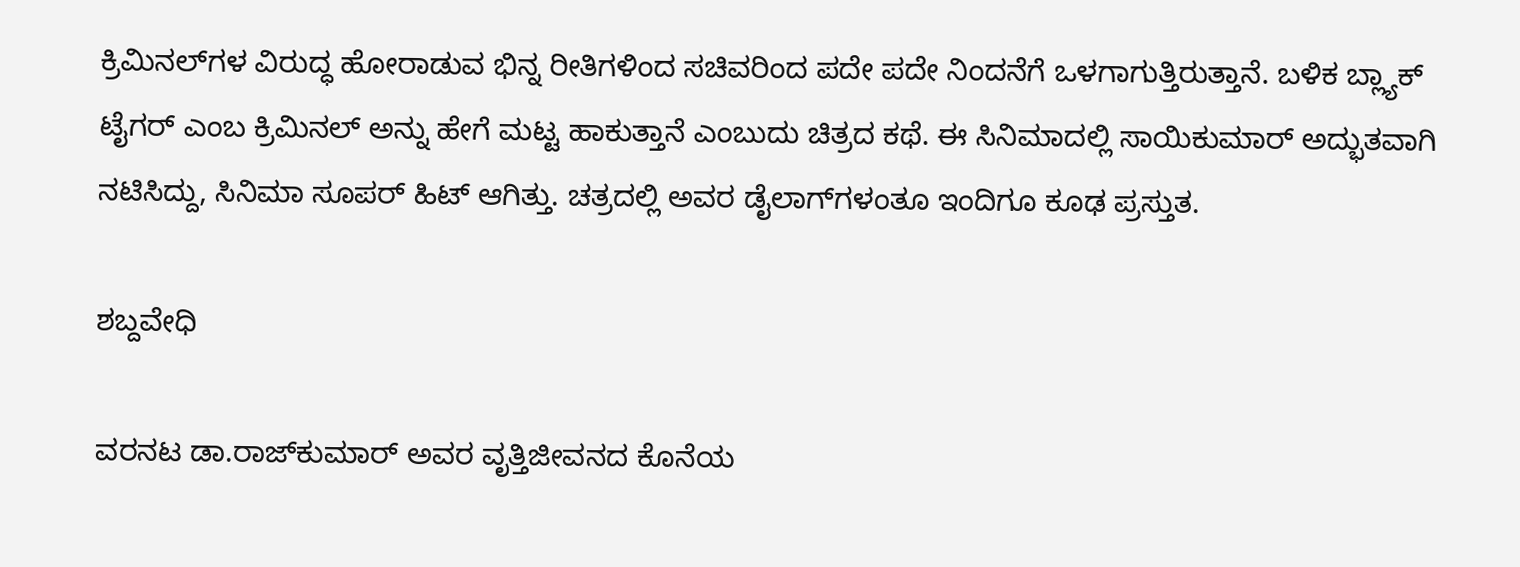ಕ್ರಿಮಿನಲ್‌ಗಳ ವಿರುದ್ಧ ಹೋರಾಡುವ ಭಿನ್ನ ರೀತಿಗಳಿಂದ ಸಚಿವರಿಂದ ಪದೇ ಪದೇ ನಿಂದನೆಗೆ ಒಳಗಾಗುತ್ತಿರುತ್ತಾನೆ. ಬಳಿಕ ಬ್ಲ್ಯಾಕ್ ಟೈಗರ್ ಎಂಬ ಕ್ರಿಮಿನಲ್ ಅನ್ನು ಹೇಗೆ ಮಟ್ಟ ಹಾಕುತ್ತಾನೆ ಎಂಬುದು ಚಿತ್ರದ ಕಥೆ. ಈ ಸಿನಿಮಾದಲ್ಲಿ ಸಾಯಿಕುಮಾರ್ ಅದ್ಭುತವಾಗಿ ನಟಿಸಿದ್ದು, ಸಿನಿಮಾ ಸೂಪರ್ ಹಿಟ್ ಆಗಿತ್ತು. ಚತ್ರದಲ್ಲಿ ಅವರ ಡೈಲಾಗ್‌ಗಳಂತೂ ಇಂದಿಗೂ ಕೂಢ ಪ್ರಸ್ತುತ.

ಶಬ್ದವೇಧಿ

ವರನಟ ಡಾ.ರಾಜ್‌ಕುಮಾರ್ ಅವರ ವೃತ್ತಿಜೀವನದ ಕೊನೆಯ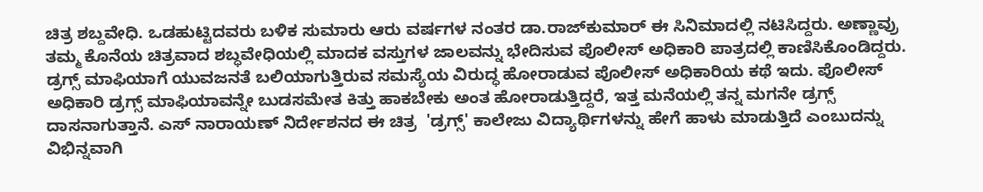ಚಿತ್ರ ಶಬ್ದವೇಧಿ. ಒಡಹುಟ್ಟಿದವರು ಬಳಿಕ ಸುಮಾರು ಆರು ವರ್ಷಗಳ ನಂತರ ಡಾ.ರಾಜ್‌ಕುಮಾರ್ ಈ ಸಿನಿಮಾದಲ್ಲಿ ನಟಿಸಿದ್ದರು. ಅಣ್ಣಾವ್ರು ತಮ್ಮ ಕೊನೆಯ ಚಿತ್ರವಾದ ಶಬ್ಧವೇಧಿಯಲ್ಲಿ ಮಾದಕ ವಸ್ತುಗಳ ಜಾಲವನ್ನು ಭೇದಿಸುವ ಪೊಲೀಸ್ ಅಧಿಕಾರಿ ಪಾತ್ರದಲ್ಲಿ ಕಾಣಿಸಿಕೊಂಡಿದ್ದರು. ಡ್ರಗ್ಸ್ ಮಾಫಿಯಾಗೆ ಯುವಜನತೆ ಬಲಿಯಾಗುತ್ತಿರುವ ಸಮಸ್ಯೆಯ ವಿರುದ್ಧ ಹೋರಾಡುವ ಪೊಲೀಸ್ ಅಧಿಕಾರಿಯ ಕಥೆ ಇದು. ಪೊಲೀಸ್ ಅಧಿಕಾರಿ ಡ್ರಗ್ಸ್ ಮಾಫಿಯಾವನ್ನೇ ಬುಡಸಮೇತ ಕಿತ್ತು ಹಾಕಬೇಕು ಅಂತ ಹೋರಾಡುತ್ತಿದ್ದರೆ, ಇತ್ತ ಮನೆಯಲ್ಲಿ ತನ್ನ ಮಗನೇ ಡ್ರಗ್ಸ್ ದಾಸನಾಗುತ್ತಾನೆ. ಎಸ್ ನಾರಾಯಣ್ ನಿರ್ದೇಶನದ ಈ ಚಿತ್ರ  'ಡ್ರಗ್ಸ್' ಕಾಲೇಜು ವಿದ್ಯಾರ್ಥಿಗಳನ್ನು ಹೇಗೆ ಹಾಳು ಮಾಡುತ್ತಿದೆ ಎಂಬುದನ್ನು ವಿಭಿನ್ನವಾಗಿ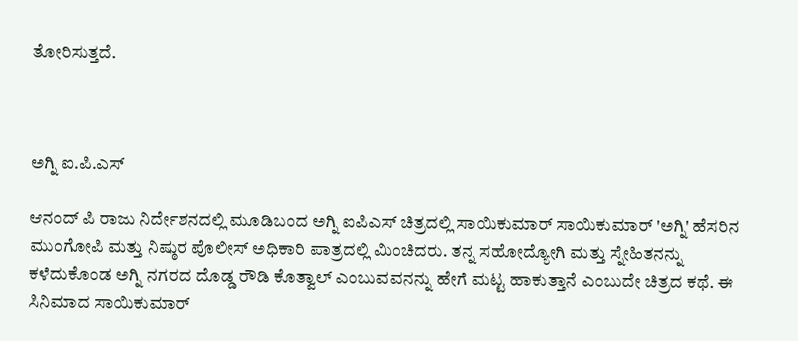ತೋರಿಸುತ್ತದೆ.



ಅಗ್ನಿ ಐ.ಪಿ.ಎಸ್

ಆನಂದ್ ಪಿ ರಾಜು ನಿರ್ದೇಶನದಲ್ಲಿ ಮೂಡಿಬಂದ ಅಗ್ನಿ ಐಪಿಎಸ್ ಚಿತ್ರದಲ್ಲಿ ಸಾಯಿಕುಮಾರ್ ಸಾಯಿಕುಮಾರ್ 'ಅಗ್ನಿ' ಹೆಸರಿನ ಮುಂಗೋಪಿ ಮತ್ತು ನಿಷ್ಠುರ ಪೊಲೀಸ್ ಅಧಿಕಾರಿ ಪಾತ್ರದಲ್ಲಿ ಮಿಂಚಿದರು. ತನ್ನ ಸಹೋದ್ಯೋಗಿ ಮತ್ತು ಸ್ನೇಹಿತನನ್ನು ಕಳೆದುಕೊಂಡ ಅಗ್ನಿ ನಗರದ ದೊಡ್ಡ ರೌಡಿ ಕೊತ್ವಾಲ್ ಎಂಬುವವನನ್ನು ಹೇಗೆ ಮಟ್ಟ ಹಾಕುತ್ತಾನೆ ಎಂಬುದೇ ಚಿತ್ರದ ಕಥೆ. ಈ ಸಿನಿಮಾದ ಸಾಯಿಕುಮಾರ್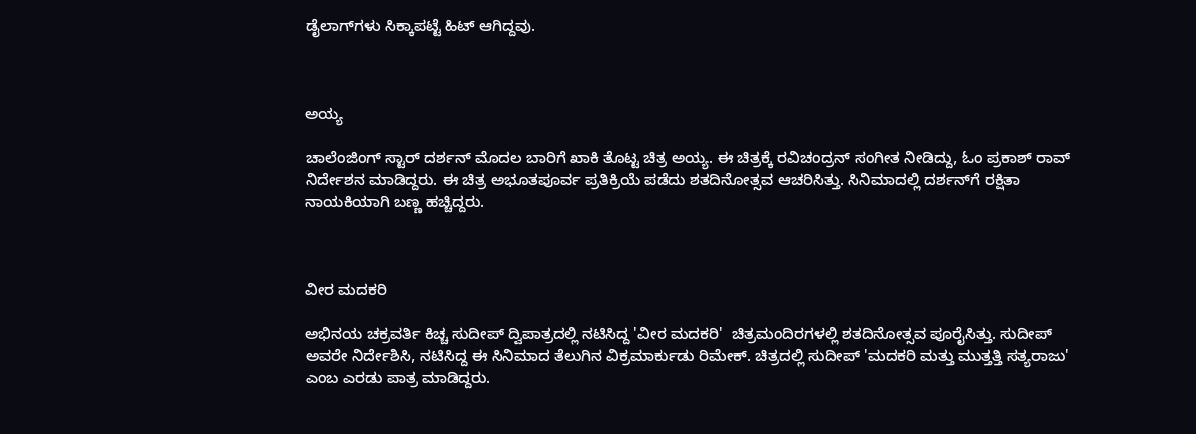ಡೈಲಾಗ್‌ಗಳು ಸಿಕ್ಕಾಪಟ್ಟೆ ಹಿಟ್ ಆಗಿದ್ದವು.



ಅಯ್ಯ

ಚಾಲೆಂಜಿಂಗ್ ಸ್ಟಾರ್ ದರ್ಶನ್ ಮೊದಲ ಬಾರಿಗೆ ಖಾಕಿ ತೊಟ್ಟ ಚಿತ್ರ ಅಯ್ಯ. ಈ ಚಿತ್ರಕ್ಕೆ ರವಿಚಂದ್ರನ್ ಸಂಗೀತ ನೀಡಿದ್ದು, ಓಂ ಪ್ರಕಾಶ್ ರಾವ್ ನಿರ್ದೇಶನ ಮಾಡಿದ್ದರು. ಈ ಚಿತ್ರ ಅಭೂತಪೂರ್ವ ಪ್ರತಿಕ್ರಿಯೆ ಪಡೆದು ಶತದಿನೋತ್ಸವ ಆಚರಿಸಿತ್ತು. ಸಿನಿಮಾದಲ್ಲಿ ದರ್ಶನ್‌ಗೆ ರಕ್ಷಿತಾ ನಾಯಕಿಯಾಗಿ ಬಣ್ಣ ಹಚ್ಚಿದ್ದರು.



ವೀರ ಮದಕರಿ

ಅಭಿನಯ ಚಕ್ರವರ್ತಿ ಕಿಚ್ಚ ಸುದೀಪ್ ದ್ವಿಪಾತ್ರದಲ್ಲಿ ನಟಿಸಿದ್ದ 'ವೀರ ಮದಕರಿ'  ಚಿತ್ರಮಂದಿರಗಳಲ್ಲಿ ಶತದಿನೋತ್ಸವ ಪೂರೈಸಿತ್ತು. ಸುದೀಪ್ ಅವರೇ ನಿರ್ದೇಶಿಸಿ, ನಟಿಸಿದ್ದ ಈ ಸಿನಿಮಾದ ತೆಲುಗಿನ ವಿಕ್ರಮಾರ್ಕುಡು ರಿಮೇಕ್. ಚಿತ್ರದಲ್ಲಿ ಸುದೀಪ್ 'ಮದಕರಿ ಮತ್ತು ಮುತ್ತತ್ತಿ ಸತ್ಯರಾಜು' ಎಂಬ ಎರಡು ಪಾತ್ರ ಮಾಡಿದ್ದರು.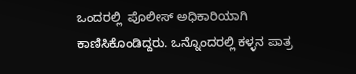ಒಂದರಲ್ಲಿ  ಪೊಲೀಸ್ ಅಧಿಕಾರಿಯಾಗಿ ಕಾಣಿಸಿಕೊಂಡಿದ್ದರು. ಒನ್ನೊಂದರಲ್ಲಿ ಕಳ್ಳನ ಪಾತ್ರ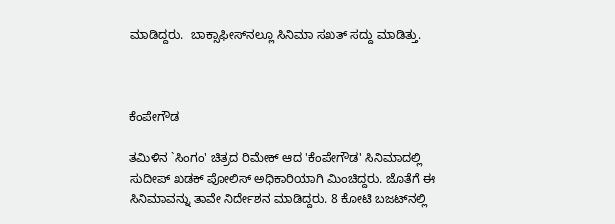ಮಾಡಿದ್ದರು.  ಬಾಕ್ಸಾಫೀಸ್‌ನಲ್ಲೂ ಸಿನಿಮಾ ಸಖತ್ ಸದ್ದು ಮಾಡಿತ್ತು.



ಕೆಂಪೇಗೌಡ

ತಮಿಳಿನ `ಸಿಂಗಂ' ಚಿತ್ರದ ರಿಮೇಕ್ ಆದ 'ಕೆಂಪೇಗೌಡ' ಸಿನಿಮಾದಲ್ಲಿ ಸುದೀಪ್ ಖಡಕ್ ಪೋಲಿಸ್ ಅಧಿಕಾರಿಯಾಗಿ ಮಿಂಚಿದ್ದರು. ಜೊತೆಗೆ ಈ ಸಿನಿಮಾವನ್ನು ತಾವೇ ನಿರ್ದೇಶನ ಮಾಡಿದ್ದರು. 8 ಕೋಟಿ ಬಜಟ್‌ನಲ್ಲಿ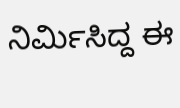ನಿರ್ಮಿಸಿದ್ದ ಈ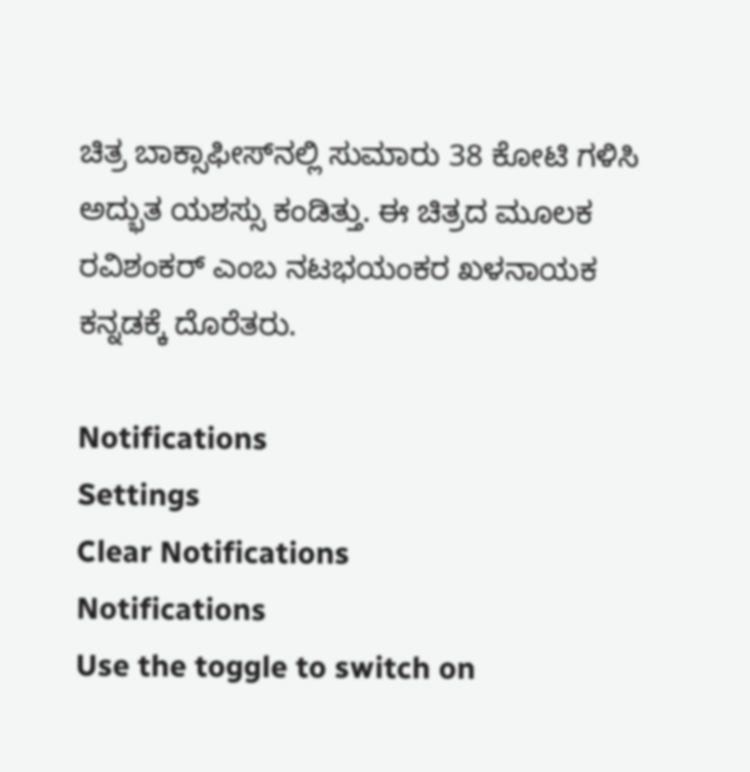ಚಿತ್ರ ಬಾಕ್ಸಾಫೀಸ್‌ನಲ್ಲಿ ಸುಮಾರು 38 ಕೋಟಿ ಗಳಿಸಿ ಅದ್ಭುತ ಯಶಸ್ಸು ಕಂಡಿತ್ತು. ಈ ಚಿತ್ರದ ಮೂಲಕ ರವಿಶಂಕರ್ ಎಂಬ ನಟಭಯಂಕರ ಖಳನಾಯಕ ಕನ್ನಡಕ್ಕೆ ದೊರೆತರು.

Notifications
Settings
Clear Notifications
Notifications
Use the toggle to switch on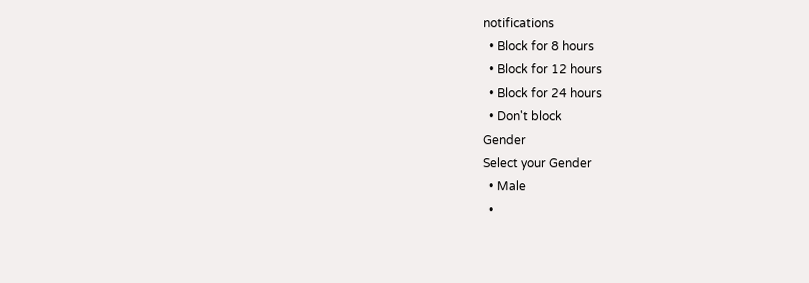notifications
  • Block for 8 hours
  • Block for 12 hours
  • Block for 24 hours
  • Don't block
Gender
Select your Gender
  • Male
  •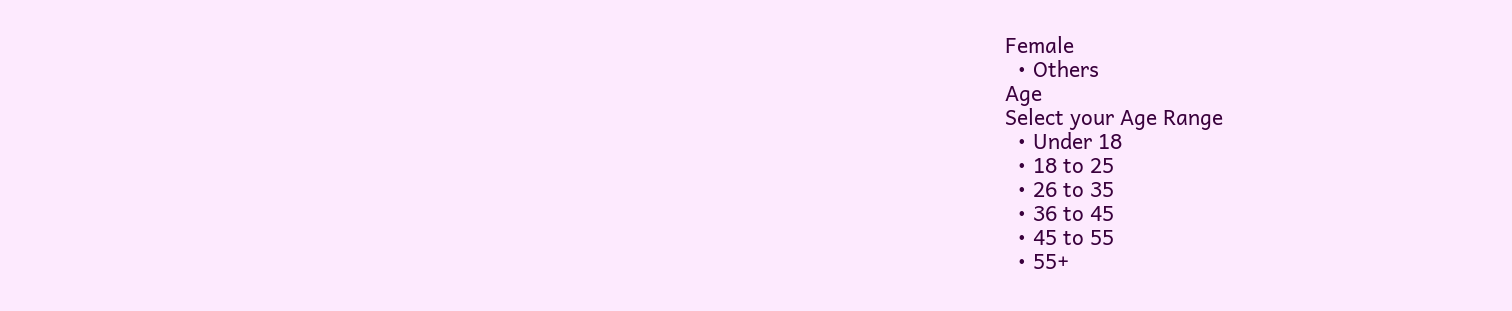Female
  • Others
Age
Select your Age Range
  • Under 18
  • 18 to 25
  • 26 to 35
  • 36 to 45
  • 45 to 55
  • 55+